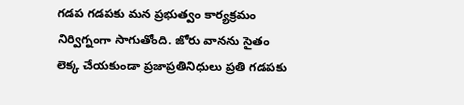గడప గడపకు మన ప్రభుత్వం కార్యక్రమం నిర్విగ్నంగా సాగుతోంది. జోరు వానను సైతం లెక్క చేయకుండా ప్రజాప్రతినిధులు ప్రతి గడపకు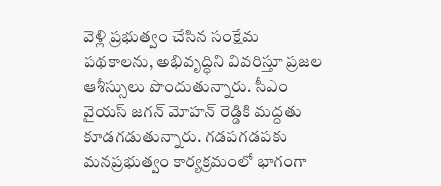వెళ్లి ప్రభుత్వం చేసిన సంక్షేమ పథకాలను, అభివృద్ధిని వివరిస్తూ ప్రజల ఆశీస్సులు పొందుతున్నారు. సీఎం వైయస్ జగన్ మోహన్ రెడ్డికి మద్దతు కూడగడుతున్నారు. గడపగడపకు మనప్రభుత్వం కార్యక్రమంలో భాగంగా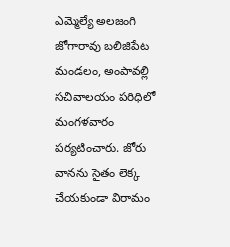ఎమ్మెల్యే అలజంగి జోగారావు బలిజిపేట మండలం, అంపావల్లి సచివాలయం పరిధిలో మంగళవారం పర్యటించారు. జోరు వానను సైతం లెక్క చేయకుండా విరామం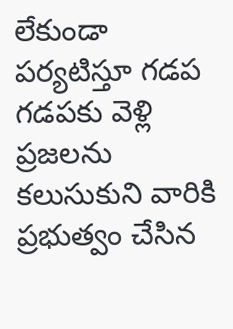లేకుండా పర్యటిస్తూ గడప గడపకు వెళ్లి ప్రజలను కలుసుకుని వారికి ప్రభుత్వం చేసిన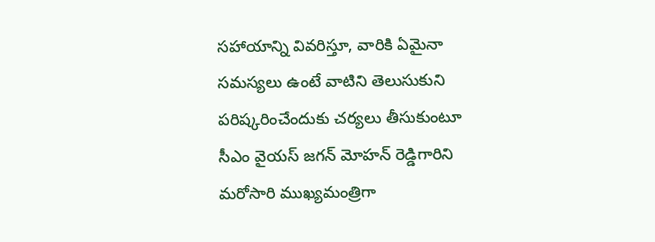సహాయాన్ని వివరిస్తూ, వారికి ఏమైనా సమస్యలు ఉంటే వాటిని తెలుసుకుని పరిష్కరించేందుకు చర్యలు తీసుకుంటూ సీఎం వైయస్ జగన్ మోహన్ రెడ్డిగారిని మరోసారి ముఖ్యమంత్రిగా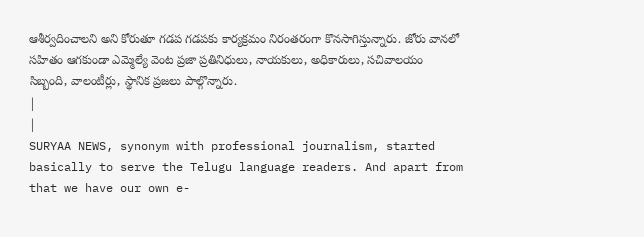ఆశీర్వదించాలని అని కోరుతూ గడప గడపకు కార్యక్రమం నిరంతరంగా కొనసాగిస్తున్నారు. జోరు వానలో సహితం ఆగకుండా ఎమ్మెల్యే వెంట ప్రజా ప్రతినిధులు, నాయకులు, అధికారులు, సచివాలయం సిబ్బంది, వాలంటీర్లు, స్థానిక ప్రజలు పాల్గొన్నారు.
|
|
SURYAA NEWS, synonym with professional journalism, started basically to serve the Telugu language readers. And apart from that we have our own e-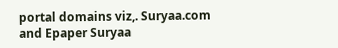portal domains viz,. Suryaa.com and Epaper Suryaa